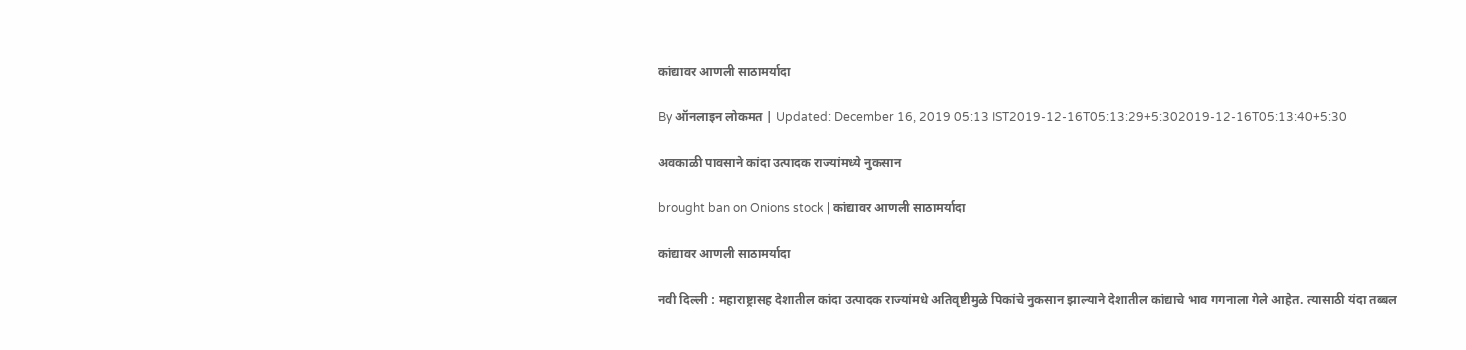कांद्यावर आणली साठामर्यादा

By ऑनलाइन लोकमत | Updated: December 16, 2019 05:13 IST2019-12-16T05:13:29+5:302019-12-16T05:13:40+5:30

अवकाळी पावसाने कांदा उत्पादक राज्यांमध्ये नुकसान

brought ban on Onions stock | कांद्यावर आणली साठामर्यादा

कांद्यावर आणली साठामर्यादा

नवी दिल्ली : महाराष्ट्रासह देशातील कांदा उत्पादक राज्यांमधे अतिवृष्टीमुळे पिकांचे नुकसान झाल्याने देशातील कांद्याचे भाव गगनाला गेले आहेत. त्यासाठी यंदा तब्बल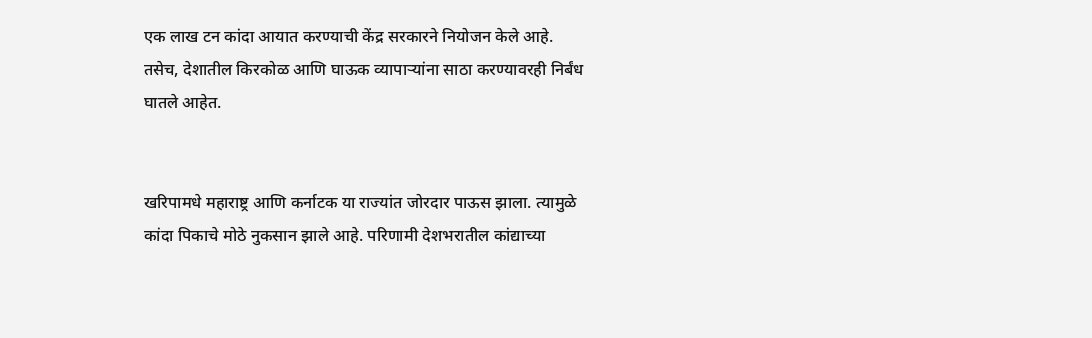एक लाख टन कांदा आयात करण्याची केंद्र सरकारने नियोजन केले आहे. तसेच, देशातील किरकोळ आणि घाऊक व्यापाऱ्यांना साठा करण्यावरही निर्बंध घातले आहेत.


खरिपामधे महाराष्ट्र आणि कर्नाटक या राज्यांत जोरदार पाऊस झाला. त्यामुळे कांदा पिकाचे मोठे नुकसान झाले आहे. परिणामी देशभरातील कांद्याच्या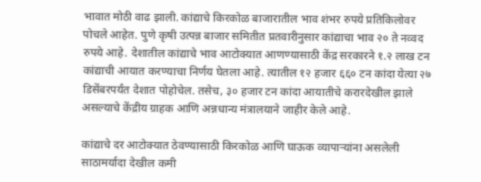भावात मोठी वाढ झाली. कांद्याचे किरकोळ बाजारातील भाव शंभर रुपये प्रतिकिलोवर पोचले आहेत. पुणे कृषी उत्पन्न बाजार समितीत प्रतवारीनुसार कांद्याचा भाव २० ते नव्वद रुपये आहे. देशातील कांद्याचे भाव आटोक्यात आणण्यासाठी केंद्र सरकारने १.२ लाख टन कांद्याची आयात करण्याचा निर्णय घेतला आहे. त्यातील १२ हजार ६६० टन कांदा येत्या २७ डिसेंबरपर्यंत देशात पोहोचेल. तसेच, ३० हजार टन कांदा आयातीचे करारदेखील झाले असल्याचे केंद्रीय ग्राहक आणि अन्नधान्य मंत्रालयाने जाहीर केले आहे.

कांद्याचे दर आटोक्यात ठेवण्यासाठी किरकोळ आणि घाऊक व्यापाऱ्यांना असलेली साठामर्यादा देखील कमी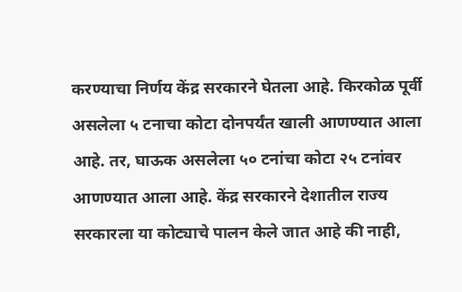करण्याचा निर्णय केंद्र सरकारने घेतला आहे. किरकोळ पूर्वी असलेला ५ टनाचा कोटा दोनपर्यंत खाली आणण्यात आला आहे. तर, घाऊक असलेला ५० टनांचा कोटा २५ टनांवर आणण्यात आला आहे. केंद्र सरकारने देशातील राज्य सरकारला या कोट्याचे पालन केले जात आहे की नाही,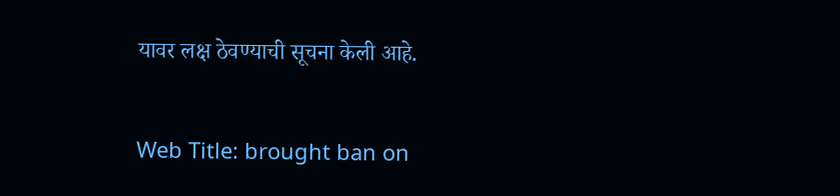यावर लक्ष ठेवण्याची सूचना केली आहे.

Web Title: brought ban on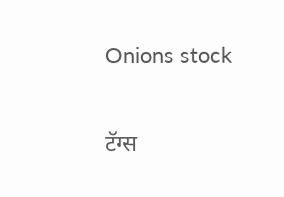Onions stock

टॅग्स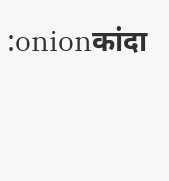:onionकांदा